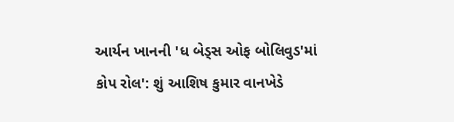આર્યન ખાનની 'ધ બેડ્સ ઓફ બોલિવુડ'માં કોપ રોલ': શું આશિષ કુમાર વાનખેડે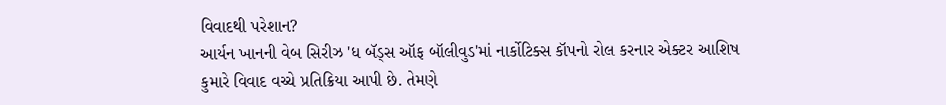વિવાદથી પરેશાન?
આર્યન ખાનની વેબ સિરીઝ 'ધ બૅડ્સ ઑફ બૉલીવુડ'માં નાર્કોટિક્સ કૉપનો રોલ કરનાર એક્ટર આશિષ કુમારે વિવાદ વચ્ચે પ્રતિક્રિયા આપી છે. તેમણે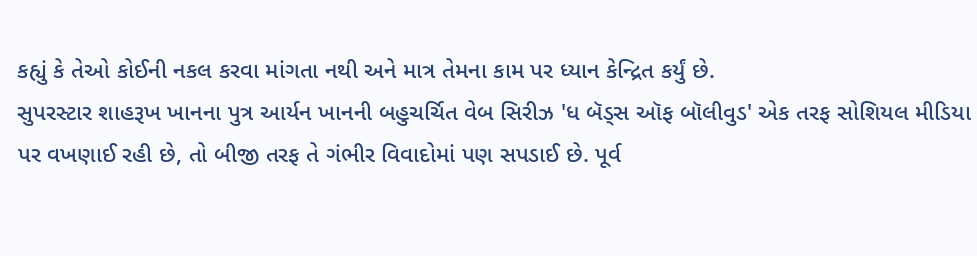કહ્યું કે તેઓ કોઈની નકલ કરવા માંગતા નથી અને માત્ર તેમના કામ પર ધ્યાન કેન્દ્રિત કર્યું છે.
સુપરસ્ટાર શાહરૂખ ખાનના પુત્ર આર્યન ખાનની બહુચર્ચિત વેબ સિરીઝ 'ધ બૅડ્સ ઑફ બૉલીવુડ' એક તરફ સોશિયલ મીડિયા પર વખણાઈ રહી છે, તો બીજી તરફ તે ગંભીર વિવાદોમાં પણ સપડાઈ છે. પૂર્વ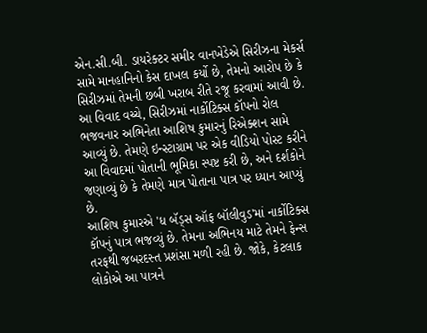એન.સી.બી. ડાયરેક્ટર સમીર વાનખેડેએ સિરીઝના મેકર્સ સામે માનહાનિનો કેસ દાખલ કર્યો છે, તેમનો આરોપ છે કે સિરીઝમાં તેમની છબી ખરાબ રીતે રજૂ કરવામાં આવી છે. આ વિવાદ વચ્ચે, સિરીઝમાં નાર્કોટિક્સ કૉપનો રોલ ભજવનાર અભિનેતા આશિષ કુમારનું રિએક્શન સામે આવ્યું છે. તેમણે ઇન્સ્ટાગ્રામ પર એક વીડિયો પોસ્ટ કરીને આ વિવાદમાં પોતાની ભૂમિકા સ્પષ્ટ કરી છે, અને દર્શકોને જણાવ્યું છે કે તેમણે માત્ર પોતાના પાત્ર પર ધ્યાન આપ્યું છે.
આશિષ કુમારએ 'ધ બૅડ્સ ઑફ બૉલીવુડ'માં નાર્કોટિક્સ કૉપનું પાત્ર ભજવ્યું છે. તેમના અભિનય માટે તેમને ફેન્સ તરફથી જબરદસ્ત પ્રશંસા મળી રહી છે. જોકે, કેટલાક લોકોએ આ પાત્રને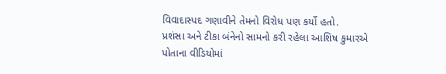વિવાદાસ્પદ ગણાવીને તેમનો વિરોધ પણ કર્યો હતો.
પ્રશંસા અને ટીકા બંનેનો સામનો કરી રહેલા આશિષ કુમારએ પોતાના વીડિયોમાં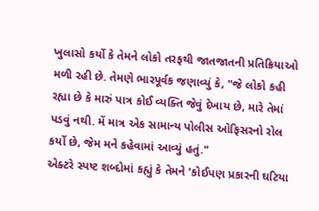ખુલાસો કર્યો કે તેમને લોકો તરફથી જાતજાતની પ્રતિક્રિયાઓ મળી રહી છે. તેમણે ભારપૂર્વક જણાવ્યું કે, "જે લોકો કહી રહ્યા છે કે મારું પાત્ર કોઈ વ્યક્તિ જેવું દેખાય છે, મારે તેમાં પડવું નથી. મેં માત્ર એક સામાન્ય પોલીસ ઓફિસરનો રોલ કર્યો છે, જેમ મને કહેવામાં આવ્યું હતું."
એક્ટરે સ્પષ્ટ શબ્દોમાં કહ્યું કે તેમને 'કોઈપણ પ્રકારની ઘટિયા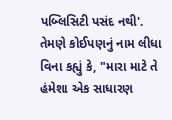પબ્લિસિટી પસંદ નથી'. તેમણે કોઈપણનું નામ લીધા વિના કહ્યું કે, "મારા માટે તે હંમેશા એક સાધારણ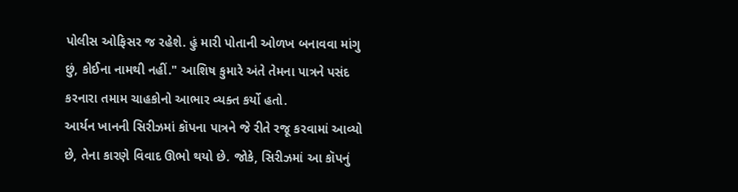પોલીસ ઓફિસર જ રહેશે. હું મારી પોતાની ઓળખ બનાવવા માંગુ છું, કોઈના નામથી નહીં." આશિષ કુમારે અંતે તેમના પાત્રને પસંદ કરનારા તમામ ચાહકોનો આભાર વ્યક્ત કર્યો હતો.
આર્યન ખાનની સિરીઝમાં કૉપના પાત્રને જે રીતે રજૂ કરવામાં આવ્યો છે, તેના કારણે વિવાદ ઊભો થયો છે. જોકે, સિરીઝમાં આ કૉપનું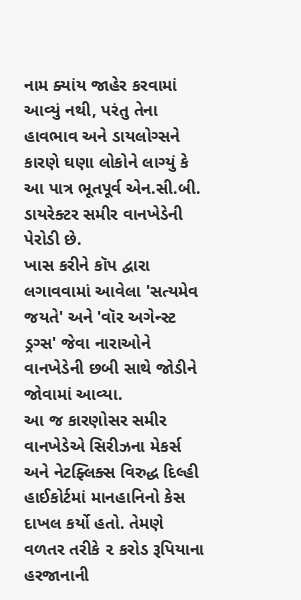નામ ક્યાંય જાહેર કરવામાં આવ્યું નથી, પરંતુ તેના હાવભાવ અને ડાયલોગ્સને કારણે ઘણા લોકોને લાગ્યું કે આ પાત્ર ભૂતપૂર્વ એન.સી.બી. ડાયરેક્ટર સમીર વાનખેડેની પેરોડી છે.
ખાસ કરીને કૉપ દ્વારા લગાવવામાં આવેલા 'સત્યમેવ જયતે' અને 'વૉર અગેન્સ્ટ ડ્રગ્સ' જેવા નારાઓને વાનખેડેની છબી સાથે જોડીને જોવામાં આવ્યા.
આ જ કારણોસર સમીર વાનખેડેએ સિરીઝના મેકર્સ અને નેટફ્લિક્સ વિરુદ્ધ દિલ્હી હાઈકોર્ટમાં માનહાનિનો કેસ દાખલ કર્યો હતો. તેમણે વળતર તરીકે ૨ કરોડ રૂપિયાના હરજાનાની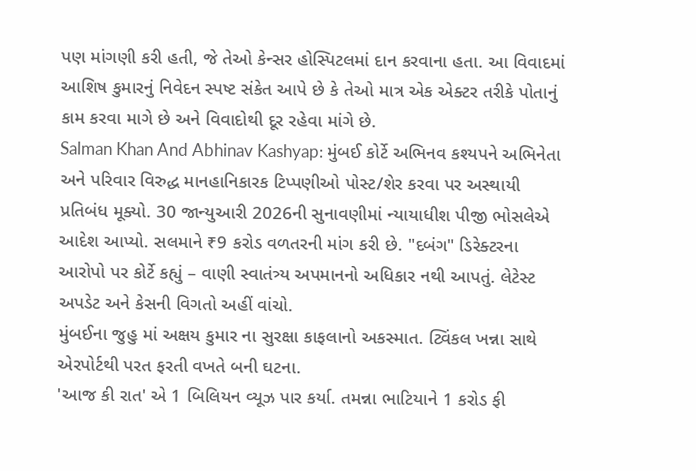પણ માંગણી કરી હતી, જે તેઓ કેન્સર હોસ્પિટલમાં દાન કરવાના હતા. આ વિવાદમાં આશિષ કુમારનું નિવેદન સ્પષ્ટ સંકેત આપે છે કે તેઓ માત્ર એક એક્ટર તરીકે પોતાનું કામ કરવા માગે છે અને વિવાદોથી દૂર રહેવા માંગે છે.
Salman Khan And Abhinav Kashyap: મુંબઈ કોર્ટે અભિનવ કશ્યપને અભિનેતા અને પરિવાર વિરુદ્ધ માનહાનિકારક ટિપ્પણીઓ પોસ્ટ/શેર કરવા પર અસ્થાયી પ્રતિબંધ મૂક્યો. 30 જાન્યુઆરી 2026ની સુનાવણીમાં ન્યાયાધીશ પીજી ભોસલેએ આદેશ આપ્યો. સલમાને ₹9 કરોડ વળતરની માંગ કરી છે. "દબંગ" ડિરેક્ટરના આરોપો પર કોર્ટે કહ્યું – વાણી સ્વાતંત્ર્ય અપમાનનો અધિકાર નથી આપતું. લેટેસ્ટ અપડેટ અને કેસની વિગતો અહીં વાંચો.
મુંબઈના જુહુ માં અક્ષય કુમાર ના સુરક્ષા કાફલાનો અકસ્માત. ટ્વિંકલ ખન્ના સાથે એરપોર્ટથી પરત ફરતી વખતે બની ઘટના.
'આજ કી રાત' એ 1 બિલિયન વ્યૂઝ પાર કર્યા. તમન્ના ભાટિયાને 1 કરોડ ફી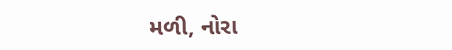મળી, નોરા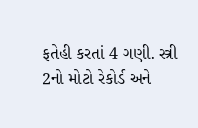ફતેહી કરતાં 4 ગણી. સ્ત્રી 2નો મોટો રેકોર્ડ અને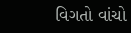વિગતો વાંચો